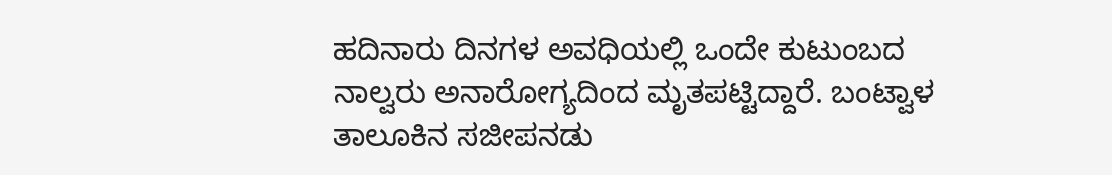ಹದಿನಾರು ದಿನಗಳ ಅವಧಿಯಲ್ಲಿ ಒಂದೇ ಕುಟುಂಬದ ನಾಲ್ವರು ಅನಾರೋಗ್ಯದಿಂದ ಮೃತಪಟ್ಟಿದ್ದಾರೆ. ಬಂಟ್ವಾಳ ತಾಲೂಕಿನ ಸಜೀಪನಡು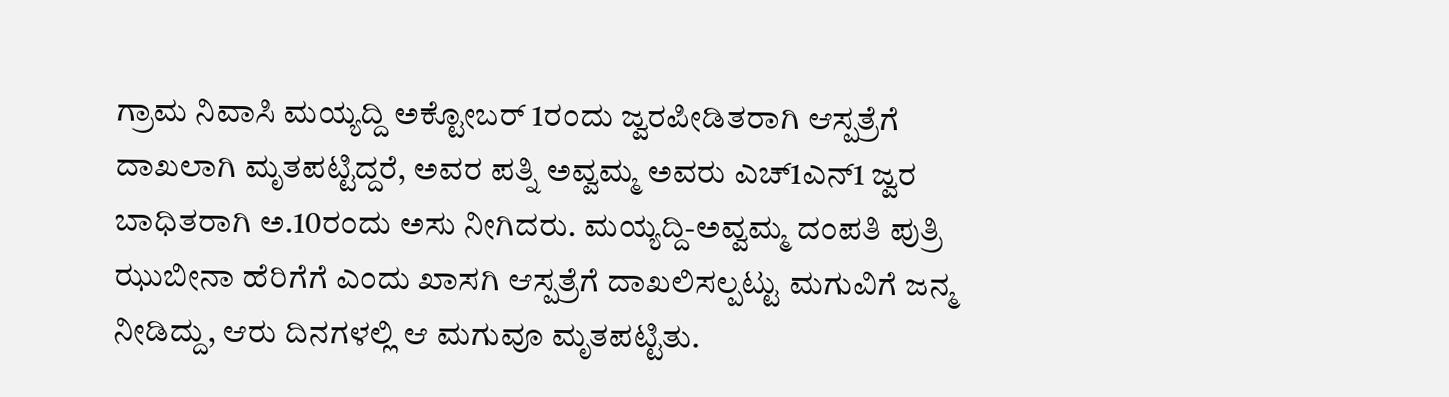ಗ್ರಾಮ ನಿವಾಸಿ ಮಯ್ಯದ್ದಿ ಅಕ್ಟೋಬರ್ 1ರಂದು ಜ್ವರಪೀಡಿತರಾಗಿ ಆಸ್ಪತ್ರೆಗೆ ದಾಖಲಾಗಿ ಮೃತಪಟ್ಟಿದ್ದರೆ, ಅವರ ಪತ್ನಿ ಅವ್ವಮ್ಮ ಅವರು ಎಚ್1ಎನ್1 ಜ್ವರ ಬಾಧಿತರಾಗಿ ಅ.10ರಂದು ಅಸು ನೀಗಿದರು. ಮಯ್ಯದ್ದಿ-ಅವ್ವಮ್ಮ ದಂಪತಿ ಪುತ್ರಿ ಝುಬೀನಾ ಹೆರಿಗೆಗೆ ಎಂದು ಖಾಸಗಿ ಆಸ್ಪತ್ರೆಗೆ ದಾಖಲಿಸಲ್ಪಟ್ಟು ಮಗುವಿಗೆ ಜನ್ಮ ನೀಡಿದ್ದು, ಆರು ದಿನಗಳಲ್ಲಿ ಆ ಮಗುವೂ ಮೃತಪಟ್ಟಿತು.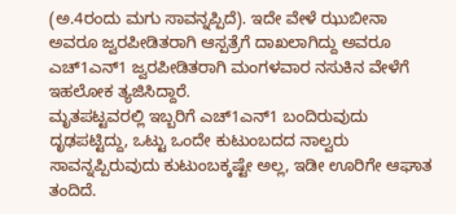(ಅ.4ರಂದು ಮಗು ಸಾವನ್ನಪ್ಪಿದೆ). ಇದೇ ವೇಳೆ ಝುಬೀನಾ ಅವರೂ ಜ್ವರಪೀಡಿತರಾಗಿ ಆಸ್ಪತ್ರೆಗೆ ದಾಖಲಾಗಿದ್ದು ಅವರೂ ಎಚ್1ಎನ್1 ಜ್ವರಪೀಡಿತರಾಗಿ ಮಂಗಳವಾರ ನಸುಕಿನ ವೇಳೆಗೆ ಇಹಲೋಕ ತ್ಯಜಿಸಿದ್ದಾರೆ.
ಮೃತಪಟ್ಟವರಲ್ಲಿ ಇಬ್ಬರಿಗೆ ಎಚ್1ಎನ್1 ಬಂದಿರುವುದು ದೃಢಪಟ್ಟಿದ್ದು, ಒಟ್ಟು ಒಂದೇ ಕುಟುಂಬದದ ನಾಲ್ವರು ಸಾವನ್ನಪ್ಪಿರುವುದು ಕುಟುಂಬಕ್ಕಷ್ಟೇ ಅಲ್ಲ, ಇಡೀ ಊರಿಗೇ ಆಘಾತ ತಂದಿದೆ.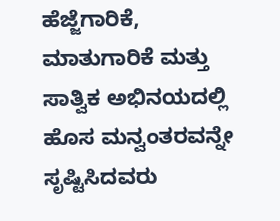ಹೆಜ್ಜೆಗಾರಿಕೆ, ಮಾತುಗಾರಿಕೆ ಮತ್ತು ಸಾತ್ವಿಕ ಅಭಿನಯದಲ್ಲಿ ಹೊಸ ಮನ್ವಂತರವನ್ನೇ ಸೃಷ್ಟಿಸಿದವರು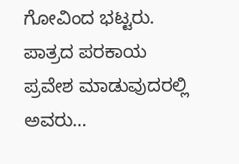ಗೋವಿಂದ ಭಟ್ಟರು. ಪಾತ್ರದ ಪರಕಾಯ ಪ್ರವೇಶ ಮಾಡುವುದರಲ್ಲಿ ಅವರು…